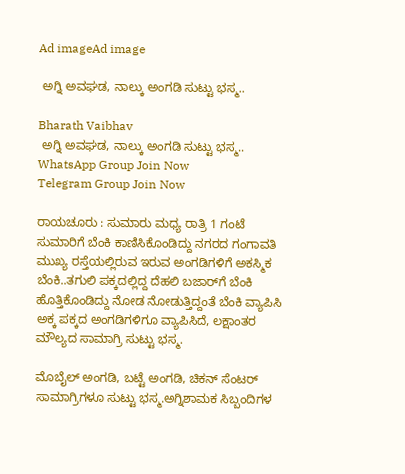Ad imageAd image

 ಅಗ್ನಿ ಅವಘಡ, ನಾಲ್ಕು ಅಂಗಡಿ ಸುಟ್ಟು ಭಸ್ಮ..

Bharath Vaibhav
 ಅಗ್ನಿ ಅವಘಡ, ನಾಲ್ಕು ಅಂಗಡಿ ಸುಟ್ಟು ಭಸ್ಮ..
WhatsApp Group Join Now
Telegram Group Join Now

ರಾಯಚೂರು : ಸುಮಾರು ಮಧ್ಯ ರಾತ್ರಿ 1 ಗಂಟೆ ಸುಮಾರಿಗೆ ಬೆಂಕಿ ಕಾಣಿಸಿಕೊಂಡಿದ್ದು ನಗರದ ಗಂಗಾವತಿ ಮುಖ್ಯ ರಸ್ತೆಯಲ್ಲಿರುವ ಇರುವ ಅಂಗಡಿಗಳಿಗೆ ಅಕಸ್ಮಿಕ ಬೆಂಕಿ..ತಗುಲಿ ಪಕ್ಕದಲ್ಲಿದ್ದ ದೆಹಲಿ ಬಜಾರ್‌ಗೆ ಬೆಂಕಿ ಹೊತ್ತಿಕೊಂಡಿದ್ದು ನೋಡ ನೋಡುತ್ತಿದ್ದಂತೆ ಬೆಂಕಿ ವ್ಯಾಪಿಸಿ ಅಕ್ಕ ಪಕ್ಕದ ಅಂಗಡಿಗಳಿಗೂ ವ್ಯಾಪಿಸಿದೆ, ಲಕ್ಷಾಂತರ ಮೌಲ್ಯದ ಸಾಮಾಗ್ರಿ ಸುಟ್ಟು ಭಸ್ಮ.

ಮೊಬೈಲ್ ಅಂಗಡಿ, ಬಟ್ಟೆ ಅಂಗಡಿ, ಚಿಕನ್ ಸೆಂಟರ್ ಸಾಮಾಗ್ರಿಗಳೂ ಸುಟ್ಟು ಭಸ್ಮ.ಅಗ್ನಿಶಾಮಕ ಸಿಬ್ಬಂದಿಗಳ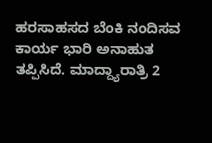ಹರಸಾಹಸದ ಬೆಂಕಿ ನಂದಿಸವ ಕಾರ್ಯ ಭಾರಿ ಅನಾಹುತ ತಪ್ಪಿಸಿದೆ. ಮಾದ್ದ್ಯಾರಾತ್ರಿ 2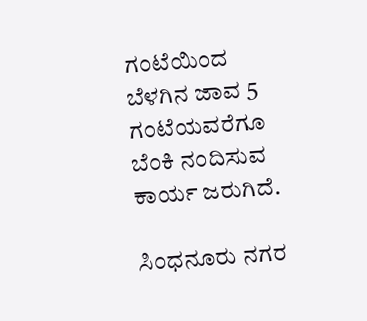ಗಂಟೆಯಿಂದ ಬೆಳಗಿನ ಜಾವ 5 ಗಂಟೆಯವರೆಗೂ ಬೆಂಕಿ ನಂದಿಸುವ ಕಾರ್ಯ ಜರುಗಿದೆ.

ಸಿಂಧನೂರು ನಗರ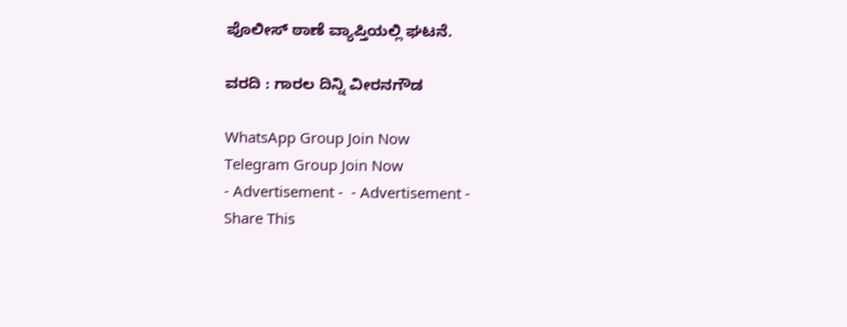ಪೊಲೀಸ್ ಠಾಣೆ ವ್ಯಾಪ್ತಿಯಲ್ಲಿ ಘಟನೆ.

ವರದಿ : ಗಾರಲ ದಿನ್ನಿ ವೀರನಗೌಡ

WhatsApp Group Join Now
Telegram Group Join Now
- Advertisement -  - Advertisement -
Share This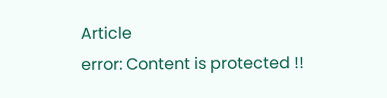Article
error: Content is protected !!